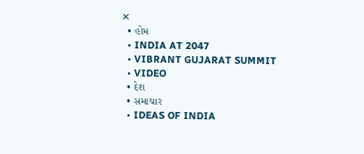✕
  • હોમ
  • INDIA AT 2047
  • VIBRANT GUJARAT SUMMIT
  • VIDEO
  • દેશ
  • સમાચાર
  • IDEAS OF INDIA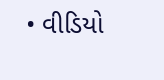• વીડિયો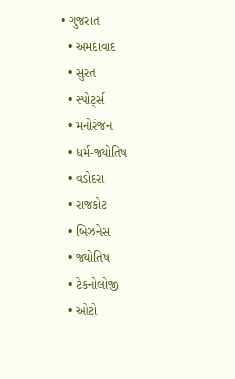• ગુજરાત
  • અમદાવાદ
  • સુરત
  • સ્પોર્ટ્સ
  • મનોરંજન
  • ધર્મ-જ્યોતિષ
  • વડોદરા
  • રાજકોટ
  • બિઝનેસ
  • જ્યોતિષ
  • ટેકનોલોજી
  • ઓટો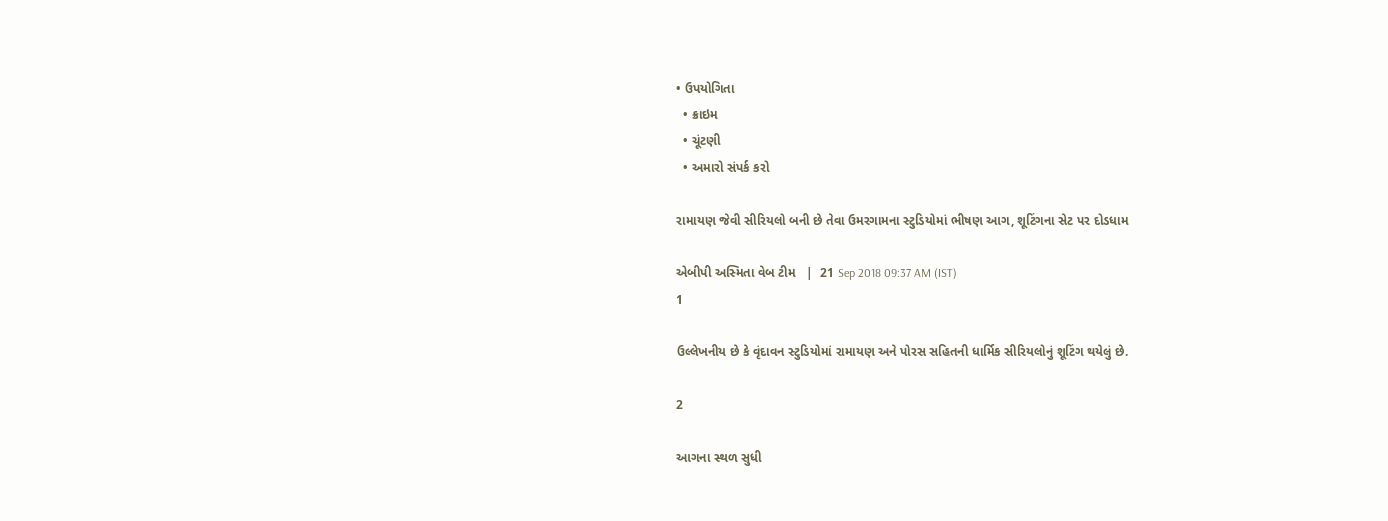• ઉપયોગિતા
  • ક્રાઇમ
  • ચૂંટણી
  • અમારો સંપર્ક કરો

રામાયણ જેવી સીરિયલો બની છે તેવા ઉમરગામના સ્ટુડિયોમાં ભીષણ આગ, શૂટિંગના સેટ પર દોડધામ

એબીપી અસ્મિતા વેબ ટીમ   |  21 Sep 2018 09:37 AM (IST)
1

ઉલ્લેખનીય છે કે વૃંદાવન સ્ટુડિયોમાં રામાયણ અને પોરસ સહિતની ધાર્મિક સીરિયલોનું શૂટિંગ થયેલું છે.

2

આગના સ્થળ સુધી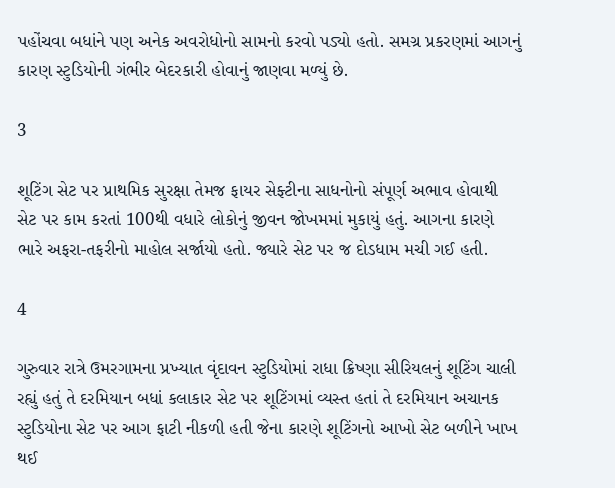પહોંચવા બધાંને પણ અનેક અવરોધોનો સામનો કરવો પડ્યો હતો. સમગ્ર પ્રકરણમાં આગનું કારણ સ્ટુડિયોની ગંભીર બેદરકારી હોવાનું જાણવા મળ્યું છે.

3

શૂટિંગ સેટ પર પ્રાથમિક સુરક્ષા તેમજ ફાયર સેફ્ટીના સાધનોનો સંપૂર્ણ અભાવ હોવાથી સેટ પર કામ કરતાં 100થી વધારે લોકોનું જીવન જોખમમાં મુકાયું હતું. આગના કારણે ભારે અફરા-તફરીનો માહોલ સર્જાયો હતો. જ્યારે સેટ પર જ દોડધામ મચી ગઈ હતી.

4

ગુરુવાર રાત્રે ઉમરગામના પ્રખ્યાત વૃંદાવન સ્ટુડિયોમાં રાધા ક્રિષ્ણા સીરિયલનું શૂટિંગ ચાલી રહ્યું હતું તે દરમિયાન બધાં કલાકાર સેટ પર શૂટિંગમાં વ્યસ્ત હતાં તે દરમિયાન અચાનક સ્ટુડિયોના સેટ પર આગ ફાટી નીકળી હતી જેના કારણે શૂટિંગનો આખો સેટ બળીને ખાખ થઈ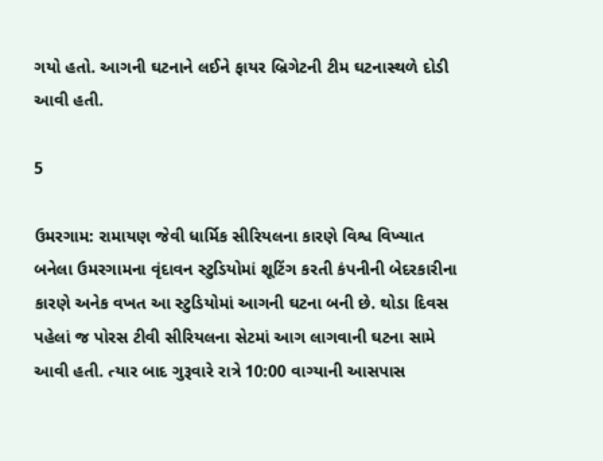ગયો હતો. આગની ઘટનાને લઈને ફાયર બ્રિગેટની ટીમ ઘટનાસ્થળે દોડી આવી હતી.

5

ઉમરગામ: રામાયણ જેવી ધાર્મિક સીરિયલના કારણે વિશ્વ વિખ્યાત બનેલા ઉમરગામના વૃંદાવન સ્ટુડિયોમાં શૂટિંગ કરતી કંપનીની બેદરકારીના કારણે અનેક વખત આ સ્ટુડિયોમાં આગની ઘટના બની છે. થોડા દિવસ પહેલાં જ પોરસ ટીવી સીરિયલના સેટમાં આગ લાગવાની ઘટના સામે આવી હતી. ત્યાર બાદ ગુરૂવારે રાત્રે 10:00 વાગ્યાની આસપાસ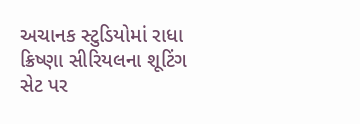અચાનક સ્ટુડિયોમાં રાધા ક્રિષ્ણા સીરિયલના શૂટિંગ સેટ પર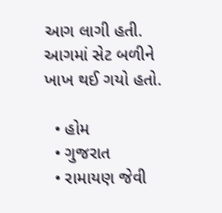આગ લાગી હતી. આગમાં સેટ બળીને ખાખ થઈ ગયો હતો.

  • હોમ
  • ગુજરાત
  • રામાયણ જેવી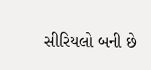સીરિયલો બની છે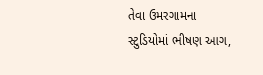તેવા ઉમરગામના સ્ટુડિયોમાં ભીષણ આગ,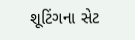શૂટિંગના સેટ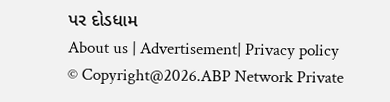પર દોડધામ
About us | Advertisement| Privacy policy
© Copyright@2026.ABP Network Private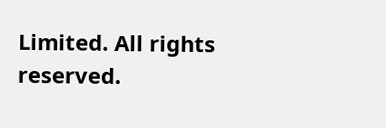Limited. All rights reserved.